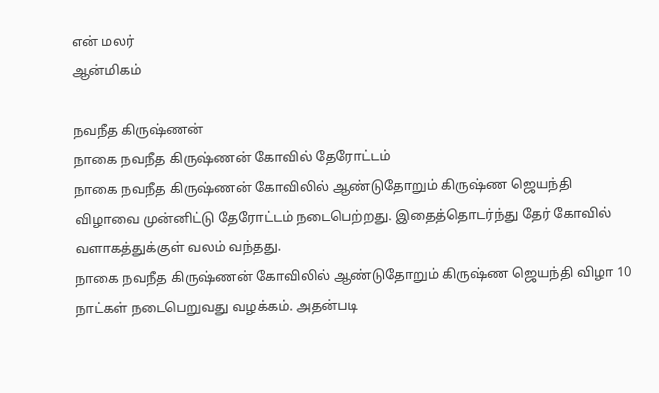என் மலர்
ஆன்மிகம்

நவநீத கிருஷ்ணன்
நாகை நவநீத கிருஷ்ணன் கோவில் தேரோட்டம்
நாகை நவநீத கிருஷ்ணன் கோவிலில் ஆண்டுதோறும் கிருஷ்ண ஜெயந்தி விழாவை முன்னிட்டு தேரோட்டம் நடைபெற்றது. இதைத்தொடர்ந்து தேர் கோவில் வளாகத்துக்குள் வலம் வந்தது.
நாகை நவநீத கிருஷ்ணன் கோவிலில் ஆண்டுதோறும் கிருஷ்ண ஜெயந்தி விழா 10 நாட்கள் நடைபெறுவது வழக்கம். அதன்படி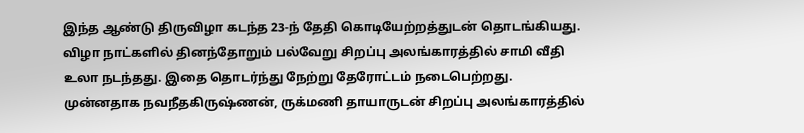இந்த ஆண்டு திருவிழா கடந்த 23-ந் தேதி கொடியேற்றத்துடன் தொடங்கியது.
விழா நாட்களில் தினந்தோறும் பல்வேறு சிறப்பு அலங்காரத்தில் சாமி வீதி உலா நடந்தது. இதை தொடர்ந்து நேற்று தேரோட்டம் நடைபெற்றது. முன்னதாக நவநீதகிருஷ்ணன், ருக்மணி தாயாருடன் சிறப்பு அலங்காரத்தில்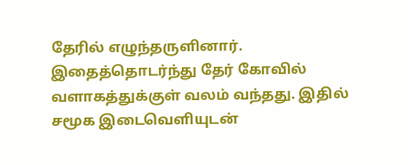தேரில் எழுந்தருளினார்.
இதைத்தொடர்ந்து தேர் கோவில் வளாகத்துக்குள் வலம் வந்தது. இதில் சமூக இடைவெளியுடன்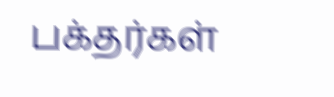பக்தர்கள்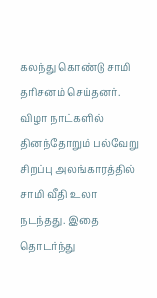கலந்து கொண்டு சாமி தரிசனம் செய்தனர்.
விழா நாட்களில் தினந்தோறும் பல்வேறு சிறப்பு அலங்காரத்தில் சாமி வீதி உலா நடந்தது. இதை தொடர்ந்து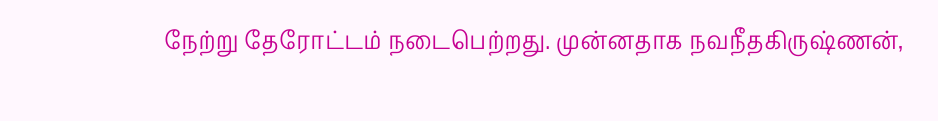நேற்று தேரோட்டம் நடைபெற்றது. முன்னதாக நவநீதகிருஷ்ணன்,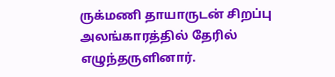ருக்மணி தாயாருடன் சிறப்பு அலங்காரத்தில் தேரில் எழுந்தருளினார்.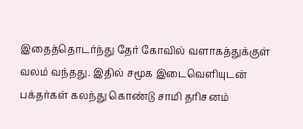இதைத்தொடர்ந்து தேர் கோவில் வளாகத்துக்குள் வலம் வந்தது. இதில் சமூக இடைவெளியுடன் பக்தர்கள் கலந்து கொண்டு சாமி தரிசனம்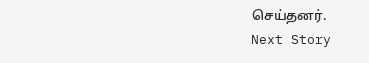செய்தனர்.
Next Story